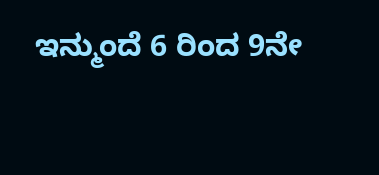ಇನ್ಮುಂದೆ 6 ರಿಂದ 9ನೇ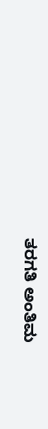ತರಗತಿ ಅಂತಿಮ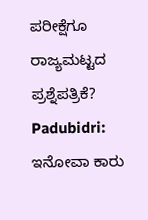ಪರೀಕ್ಷೆಗೂ ರಾಜ್ಯಮಟ್ಟದ ಪ್ರಶ್ನೆಪತ್ರಿಕೆ?
Padubidri: ಇನೋವಾ ಕಾರು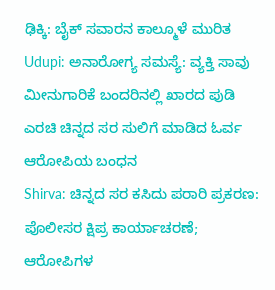ಢಿಕ್ಕಿ: ಬೈಕ್ ಸವಾರನ ಕಾಲ್ಮೂಳೆ ಮುರಿತ
Udupi: ಅನಾರೋಗ್ಯ ಸಮಸ್ಯೆ: ವ್ಯಕ್ತಿ ಸಾವು
ಮೀನುಗಾರಿಕೆ ಬಂದರಿನಲ್ಲಿ ಖಾರದ ಪುಡಿ ಎರಚಿ ಚಿನ್ನದ ಸರ ಸುಲಿಗೆ ಮಾಡಿದ ಓರ್ವ ಆರೋಪಿಯ ಬಂಧನ
Shirva: ಚಿನ್ನದ ಸರ ಕಸಿದು ಪರಾರಿ ಪ್ರಕರಣ: ಪೊಲೀಸರ ಕ್ಷಿಪ್ರ ಕಾರ್ಯಾಚರಣೆ; ಆರೋಪಿಗಳ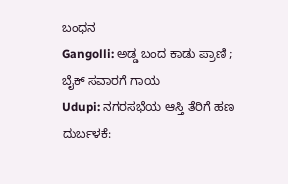ಬಂಧನ
Gangolli: ಅಡ್ಡ ಬಂದ ಕಾಡು ಪ್ರಾಣಿ ; ಬೈಕ್ ಸವಾರಗೆ ಗಾಯ
Udupi: ನಗರಸಭೆಯ ಆಸ್ತಿ ತೆರಿಗೆ ಹಣ ದುರ್ಬಳಕೆ: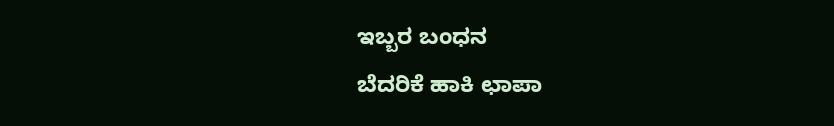ಇಬ್ಬರ ಬಂಧನ
ಬೆದರಿಕೆ ಹಾಕಿ ಛಾಪಾ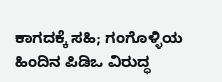ಕಾಗದಕ್ಕೆ ಸಹಿ; ಗಂಗೊಳ್ಳಿಯ ಹಿಂದಿನ ಪಿಡಿಒ ವಿರುದ್ಧ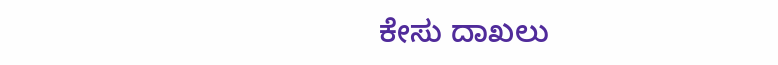ಕೇಸು ದಾಖಲು